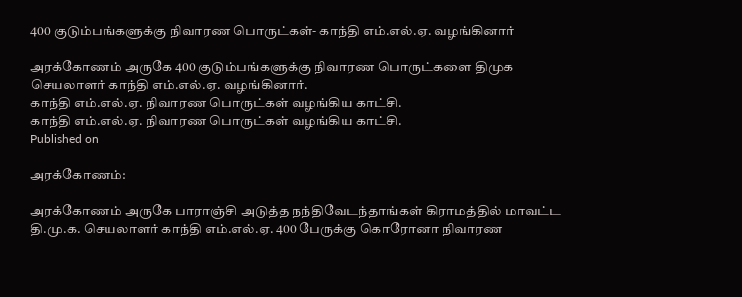400 குடும்பங்களுக்கு நிவாரண பொருட்கள்- காந்தி எம்.எல்.ஏ. வழங்கினார்

அரக்கோணம் அருகே 400 குடும்பங்களுக்கு நிவாரண பொருட்களை திமுக செயலாளர் காந்தி எம்.எல்.ஏ. வழங்கினார்.
காந்தி எம்.எல்.ஏ. நிவாரண பொருட்கள் வழங்கிய காட்சி.
காந்தி எம்.எல்.ஏ. நிவாரண பொருட்கள் வழங்கிய காட்சி.
Published on

அரக்கோணம்:

அரக்கோணம் அருகே பாராஞ்சி அடுத்த நந்திவேடந்தாங்கள் கிராமத்தில் மாவட்ட தி.மு.க. செயலாளர் காந்தி எம்.எல்.ஏ. 400 பேருக்கு கொரோனா நிவாரண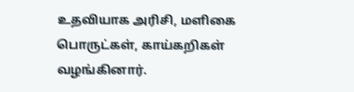உதவியாக அரிசி, மளிகை பொருட்கள், காய்கறிகள் வழங்கினார்.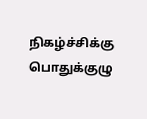நிகழ்ச்சிக்கு பொதுக்குழு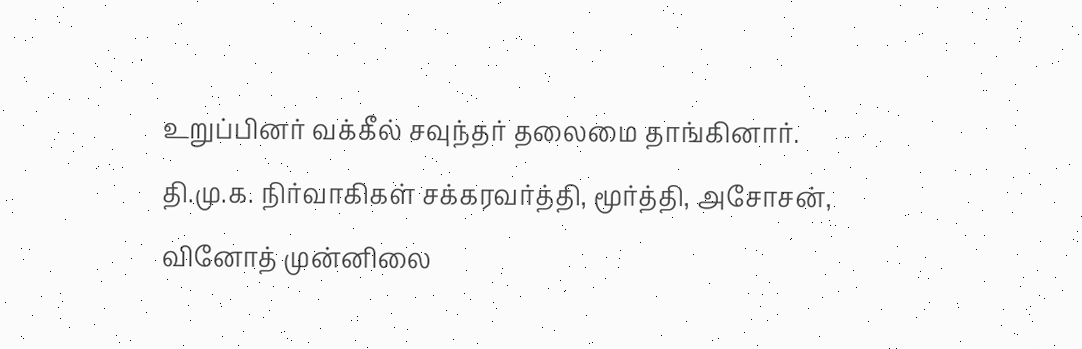உறுப்பினர் வக்கீல் சவுந்தர் தலைமை தாங்கினார். தி.மு.க. நிர்வாகிகள் சக்கரவர்த்தி, மூர்த்தி, அசோசன், வினோத் முன்னிலை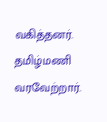வகித்தனர். தமிழ்மணி வரவேற்றார்.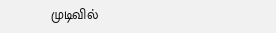முடிவில்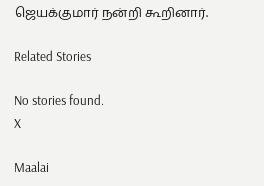ஜெயக்குமார் நன்றி கூறினார்.

Related Stories

No stories found.
X

Maalai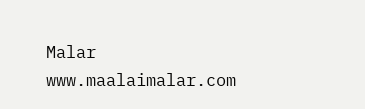Malar
www.maalaimalar.com